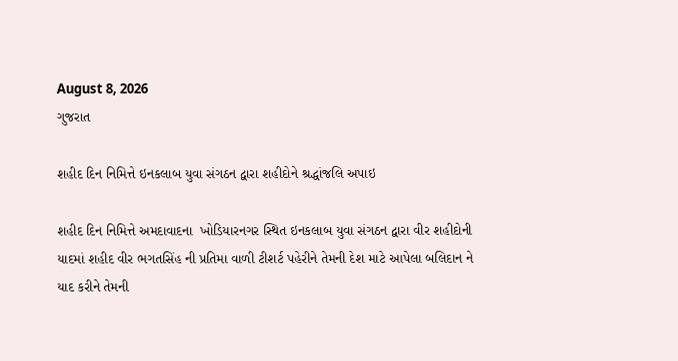August 8, 2026
ગુજરાત

શહીદ દિન નિમિત્તે ઇનકલાબ યુવા સંગઠન દ્વારા શહીદોને શ્રદ્ધાંજલિ અપાઇ

શહીદ દિન નિમિત્તે અમદાવાદના  ખોડિયારનગર સ્થિત ઇનકલાબ યુવા સંગઠન દ્વારા વીર શહીદોની યાદમાં શહીદ વીર ભગતસિંહ ની પ્રતિમા વાળી ટીશર્ટ પહેરીને તેમની દેશ માટે આપેલા બલિદાન ને યાદ કરીને તેમની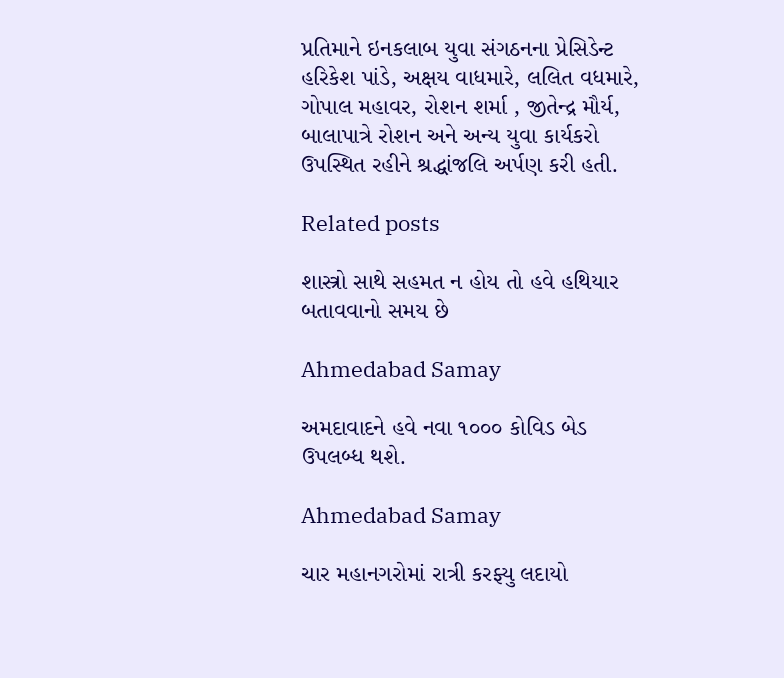પ્રતિમાને ઇનકલાબ યુવા સંગઠનના પ્રેસિડેન્ટ હરિકેશ પાંડે, અક્ષય વાધમારે, લલિત વધમારે, ગોપાલ મહાવર, રોશન શર્મા , જીતેન્દ્ર મૌર્ય, બાલાપાત્રે રોશન અને અન્ય યુવા કાર્યકરો ઉપસ્થિત રહીને શ્રદ્ધાંજલિ અર્પણ કરી હતી.

Related posts

શાસ્ત્રો સાથે સહમત ન હોય તો હવે હથિયાર બતાવવાનો સમય છે

Ahmedabad Samay

અમદાવાદને હવે નવા ૧૦૦૦ કોવિડ બેડ ઉપલબ્ધ થશે.

Ahmedabad Samay

ચાર મહાનગરોમાં રાત્રી કરફ્યુ લદાયો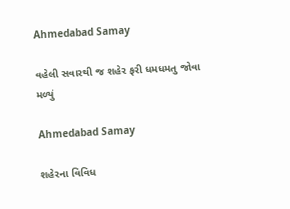Ahmedabad Samay

વહેલી સવારથી જ શહેર ફરી ધમધમતુ જોવા મળ્યું

Ahmedabad Samay

શહેરના વિવિધ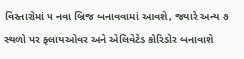વિસ્તારોમાં ૫ નવા બ્રિજ બનાવવામાં આવશે, જ્યારે અન્ય ૭ સ્થળો પર ફ્લાયઓવર અને એલિવેટેડ કોરિડોર બનાવાશે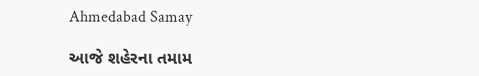Ahmedabad Samay

આજે શહેરના તમામ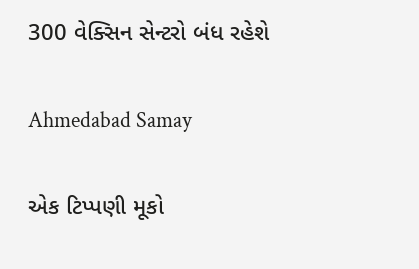300 વેક્સિન સેન્ટરો બંધ રહેશે

Ahmedabad Samay

એક ટિપ્પણી મૂકો